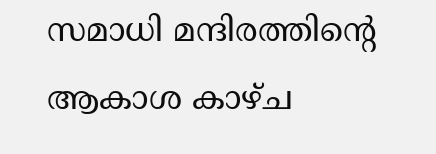സമാധി മന്ദിരത്തിൻ്റെ ആകാശ കാഴ്ച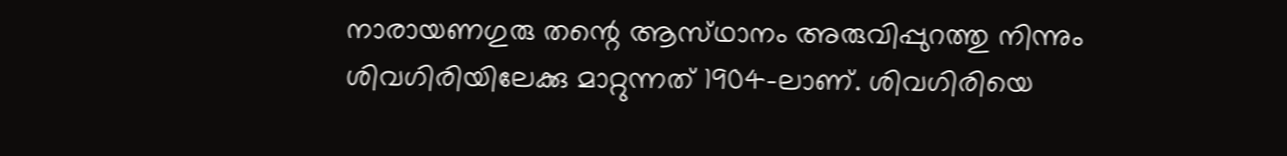നാരായണഗുരു തന്റെ ആസ്‌ഥാനം അരുവിപ്പുറത്തു നിന്നും ശിവഗിരിയിലേക്കു മാറ്റുന്നത്‌ 1904-ലാണ്‌. ശിവഗിരിയെ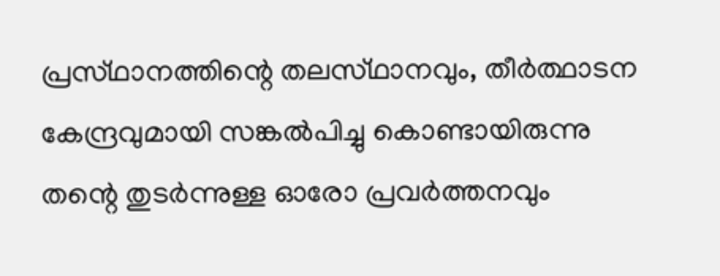പ്രസ്‌ഥാനത്തിന്റെ തലസ്‌ഥാനവും, തീര്‍ത്ഥാടന കേന്ദ്രവുമായി സങ്കല്‍പിച്ചു കൊണ്ടായിരുന്നു തന്റെ തുടര്‍ന്നുള്ള ഓരോ പ്രവര്‍ത്തനവും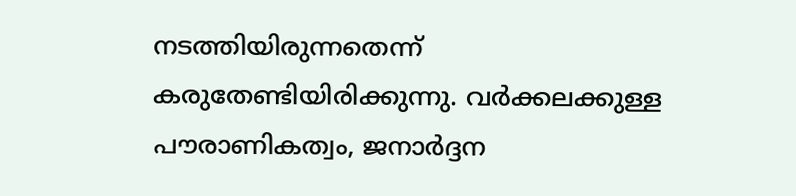നടത്തിയിരുന്നതെന്ന്‌ കരുതേണ്ടിയിരിക്കുന്നു. വര്‍ക്കലക്കുള്ള പൗരാണികത്വം, ജനാര്‍ദ്ദന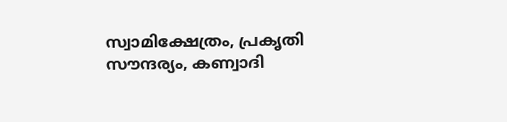സ്വാമിക്ഷേത്രം, പ്രകൃതി സൗന്ദര്യം, കണ്വാദി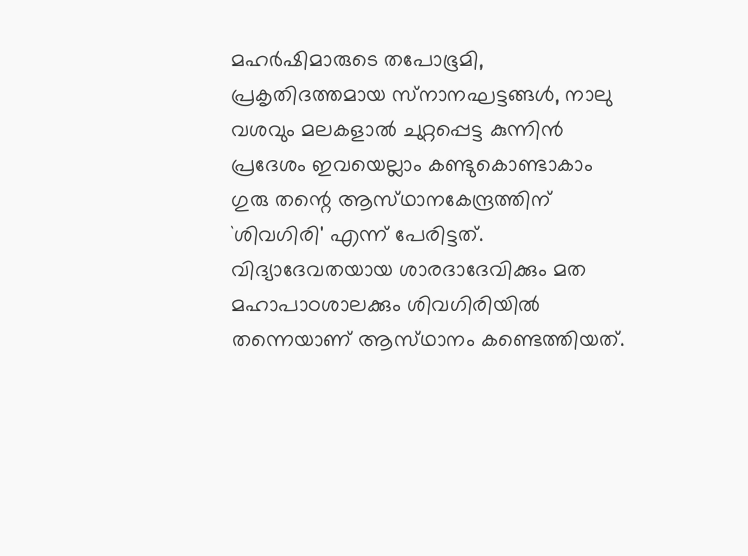മഹര്‍ഷിമാരുടെ തപോഭൂമി, പ്രകൃതിദത്തമായ സ്‌നാനഘട്ടങ്ങള്‍, നാലു വശവും മലകളാല്‍ ചുറ്റപ്പെട്ട കുന്നിന്‍ പ്രദേശം ഇവയെല്ലാം കണ്ടുകൊണ്ടാകാം ഗുരു തന്റെ ആസ്‌ഥാനകേന്ദ്രത്തിന്‌ `ശിവഗിരി' എന്ന്‌ പേരിട്ടത്‌. വിദ്യാദേവതയായ ശാരദാദേവിക്കും മത മഹാപാഠശാലക്കും ശിവഗിരിയില്‍ തന്നെയാണ്‌ ആസ്‌ഥാനം കണ്ടെത്തിയത്‌.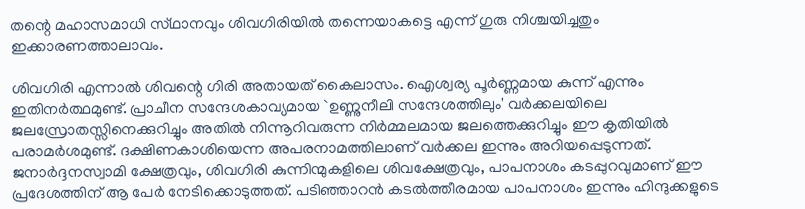തന്റെ മഹാസമാധി സ്‌ഥാനവും ശിവഗിരിയില്‍ തന്നെയാകട്ടെ എന്ന്‌ ഗുരു നിശ്ചയിച്ചതും ഇക്കാരണത്താലാവം.

ശിവഗിരി എന്നാല്‍ ശിവന്റെ ഗിരി അതായത്‌ കൈലാസം. ഐശ്വര്യ പൂര്‍ണ്ണമായ കുന്ന്‌ എന്നും ഇതിനര്‍ത്ഥമുണ്ട്‌. പ്രാചീന സന്ദേശകാവ്യമായ `ഉണ്ണുനീലി സന്ദേശത്തിലും' വര്‍ക്കലയിലെ ജലസ്രോതസ്സിനെക്കുറിച്ചും അതില്‍ നിന്നൂറിവരുന്ന നിര്‍മ്മലമായ ജലത്തെക്കുറിച്ചും ഈ കൃതിയില്‍ പരാമര്‍ശമുണ്ട്‌. ദക്ഷിണകാശിയെന്ന അപരനാമത്തിലാണ്‌ വര്‍ക്കല ഇന്നും അറിയപ്പെടുന്നത്‌. ജനാര്‍ദ്ദനസ്വാമി ക്ഷേത്രവും, ശിവഗിരി കുന്നിന്മുകളിലെ ശിവക്ഷേത്രവും, പാപനാശം കടപ്പുറവുമാണ്‌ ഈ പ്രദേശത്തിന്‌ ആ പേര്‍ നേടിക്കൊടുത്തത്‌. പടിഞ്ഞാറന്‍ കടല്‍ത്തീരമായ പാപനാശം ഇന്നും ഹിന്ദുക്കളുടെ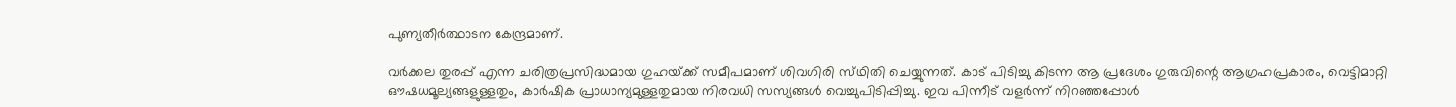പുണ്യതീര്‍ത്ഥാടന കേന്ദ്രമാണ്‌.

വര്‍ക്കല തുരപ്പ്‌ എന്ന ചരിത്രപ്രസിദ്ധമായ ഗുഹയ്‌ക്ക്‌ സമീപമാണ്‌ ശിവഗിരി സ്‌ഥിതി ചെയ്യുന്നത്‌. കാട്‌ പിടിച്ചു കിടന്ന ആ പ്രദേശം ഗുരുവിന്റെ ആഗ്രഹപ്രകാരം, വെട്ടിമാറ്റി ഔഷധമൂല്യങ്ങളുള്ളതും, കാര്‍ഷിക പ്രാധാന്യമുള്ളതുമായ നിരവധി സസ്യങ്ങള്‍ വെച്ചുപിടിപ്പിച്ചു. ഇവ പിന്നീട്‌ വളര്‍ന്ന്‌ നിറഞ്ഞപ്പോള്‍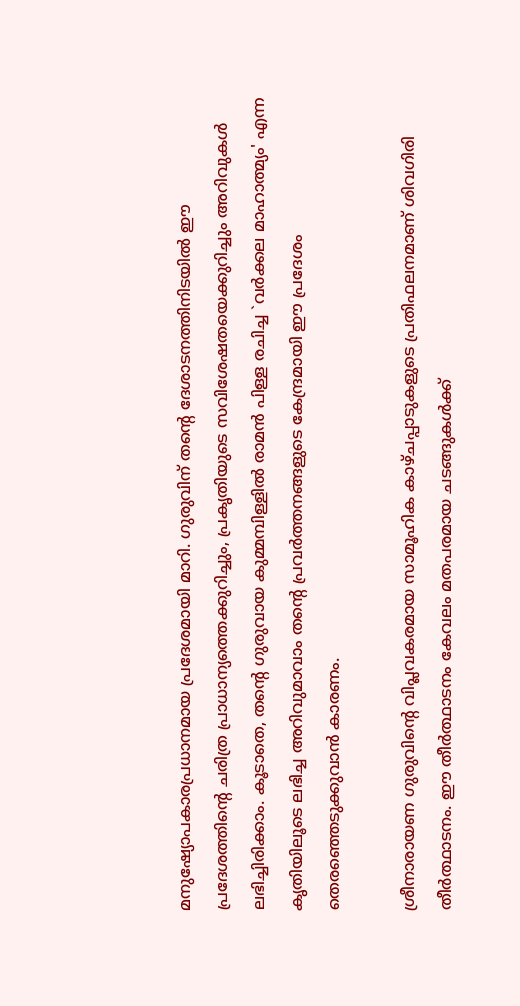മനുഷ്യോപകാരപ്രധാനമായ പ്രദേശമായി മാറി. ഗുരുവിന്‌ തന്റെ ദേശാടനത്തിനിടയില്‍ ഈ പ്രദേശത്തിന്റെ ചരിത്ര പ്രാധാന്യത്തെക്കുറിച്ചും, പ്രകൃതിയുടെ സവിശേഷതയെക്കുറിച്ചും അറിവുകള്‍ ലഭിച്ചിരിക്കാം. കൂടാതെ, തന്റെ ഗുരുവായ കുമ്മമ്പിള്ളില്‍ രാമന്‍ പിള്ള രചിച്ച `വര്‍ക്കല മാഹാത്മ്യം' എന്ന കൃതിയിലൂടെ ലഭിച്ച അറിവുമാവാം തന്റെ പ്രവര്‍ത്തനങ്ങളുടെ കേന്ദ്രമായി ഈ പ്രദേശം തെരഞ്ഞെടുക്കുവാന്‍ കാരണം.

ശ്രീനാരായണ ഗുരുവിന്റെ വിപ്ലവകരമായ സാമൂഹിക കാഴ്ചപ്പാടുകളുടെ പ്രതിഫലനമാണ് ശിവഗിരി തീർത്ഥാടനം. ഈ തീർത്ഥാടനം കേവലം മതപരമായ ചടങ്ങുകൾക്ക്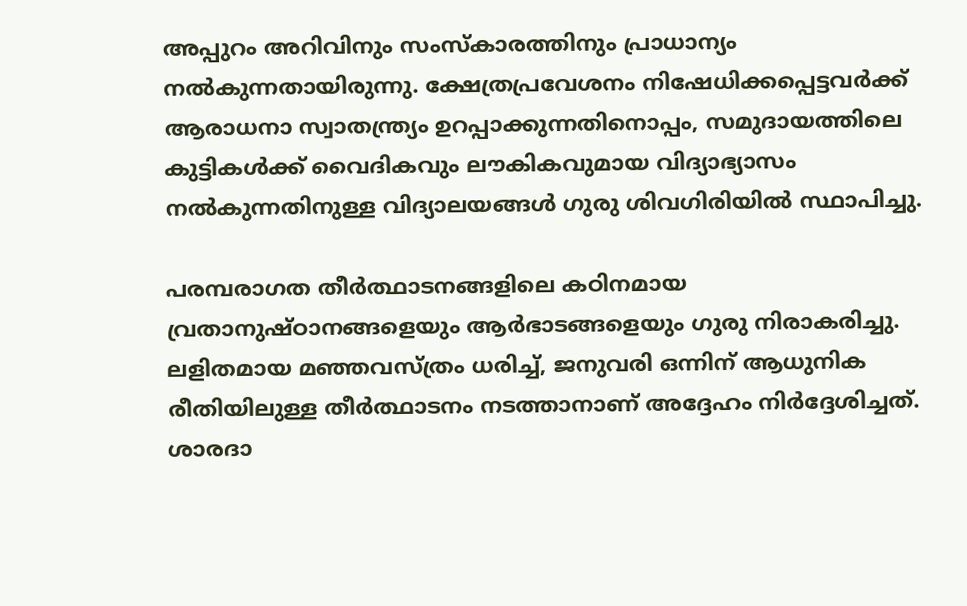അപ്പുറം അറിവിനും സംസ്കാരത്തിനും പ്രാധാന്യം നൽകുന്നതായിരുന്നു. ക്ഷേത്രപ്രവേശനം നിഷേധിക്കപ്പെട്ടവർക്ക് ആരാധനാ സ്വാതന്ത്ര്യം ഉറപ്പാക്കുന്നതിനൊപ്പം, സമുദായത്തിലെ കുട്ടികൾക്ക് വൈദികവും ലൗകികവുമായ വിദ്യാഭ്യാസം നൽകുന്നതിനുള്ള വിദ്യാലയങ്ങൾ ഗുരു ശിവഗിരിയിൽ സ്ഥാപിച്ചു.

പരമ്പരാഗത തീർത്ഥാടനങ്ങളിലെ കഠിനമായ വ്രതാനുഷ്ഠാനങ്ങളെയും ആർഭാടങ്ങളെയും ഗുരു നിരാകരിച്ചു. ലളിതമായ മഞ്ഞവസ്ത്രം ധരിച്ച്, ജനുവരി ഒന്നിന് ആധുനിക രീതിയിലുള്ള തീർത്ഥാടനം നടത്താനാണ് അദ്ദേഹം നിർദ്ദേശിച്ചത്. ശാരദാ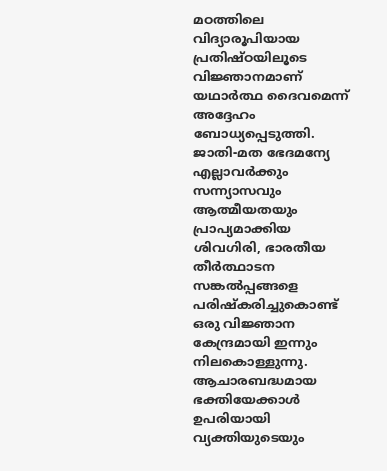മഠത്തിലെ വിദ്യാരൂപിയായ പ്രതിഷ്ഠയിലൂടെ വിജ്ഞാനമാണ് യഥാർത്ഥ ദൈവമെന്ന് അദ്ദേഹം ബോധ്യപ്പെടുത്തി. ജാതി-മത ഭേദമന്യേ എല്ലാവർക്കും സന്ന്യാസവും ആത്മീയതയും പ്രാപ്യമാക്കിയ ശിവഗിരി, ഭാരതീയ തീർത്ഥാടന സങ്കൽപ്പങ്ങളെ പരിഷ്കരിച്ചുകൊണ്ട് ഒരു വിജ്ഞാന കേന്ദ്രമായി ഇന്നും നിലകൊള്ളുന്നു. ആചാരബദ്ധമായ ഭക്തിയേക്കാൾ ഉപരിയായി വ്യക്തിയുടെയും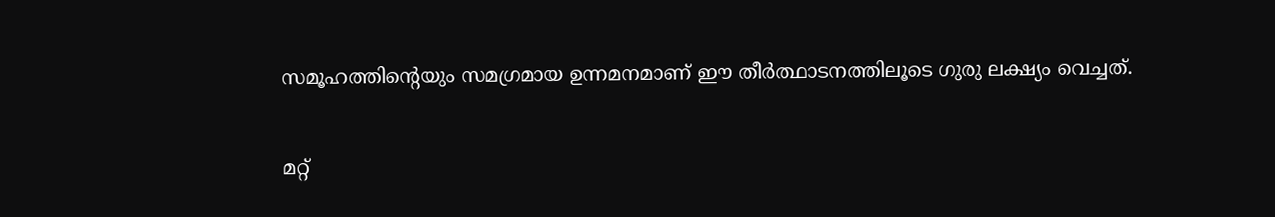സമൂഹത്തിന്റെയും സമഗ്രമായ ഉന്നമനമാണ് ഈ തീർത്ഥാടനത്തിലൂടെ ഗുരു ലക്ഷ്യം വെച്ചത്.

മറ്റ്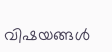വിഷയങ്ങൾ